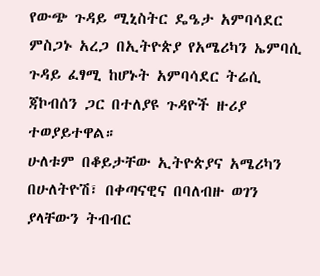የውጭ ጉዳይ ሚኒስትር ዴዔታ አምባሳደር ምስጋኑ አረጋ በኢትዮጵያ የአሜሪካን ኤምባሲ ጉዳይ ፈፃሚ ከሆኑት አምባሳደር ትሬሲ ጃኮብሰን ጋር በተለያዩ ጉዳዮች ዙሪያ ተወያይተዋል።
ሁለቱም በቆይታቸው ኢትዮጵያና አሜሪካን በሁለትዮሽ፣ በቀጣናዊና በባለብዙ ወገን ያላቸውን ትብብር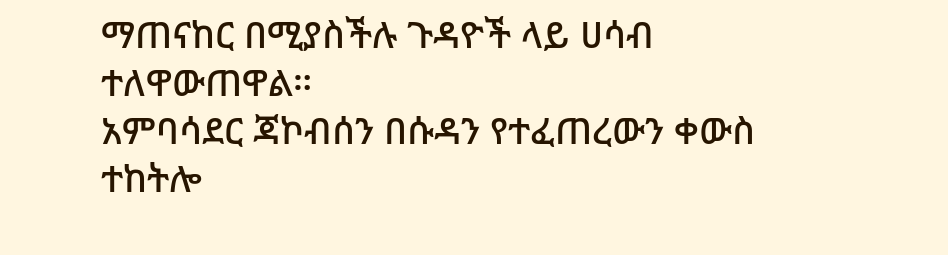ማጠናከር በሚያስችሉ ጉዳዮች ላይ ሀሳብ ተለዋውጠዋል።
አምባሳደር ጃኮብሰን በሱዳን የተፈጠረውን ቀውስ ተከትሎ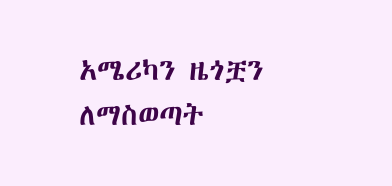አሜሪካን ዜጎቿን ለማስወጣት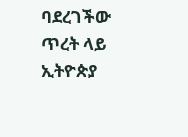ባደረገችው ጥረት ላይ ኢትዮጵያ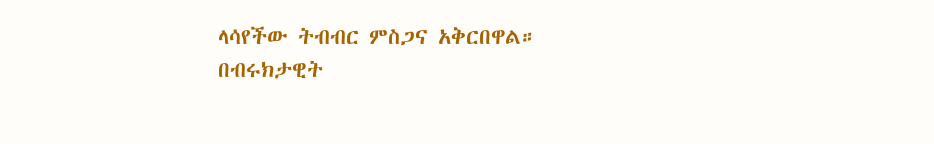ላሳየችው ትብብር ምስጋና አቅርበዋል።
በብሩክታዊት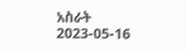አስራት
2023-05-16